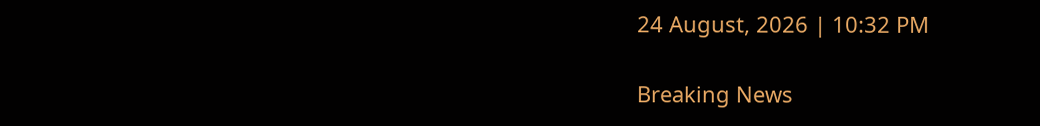24 August, 2026 | 10:32 PM

Breaking News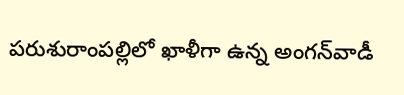పరుశురాంపల్లిలో ఖాళీగా ఉన్న అంగన్‌వాడీ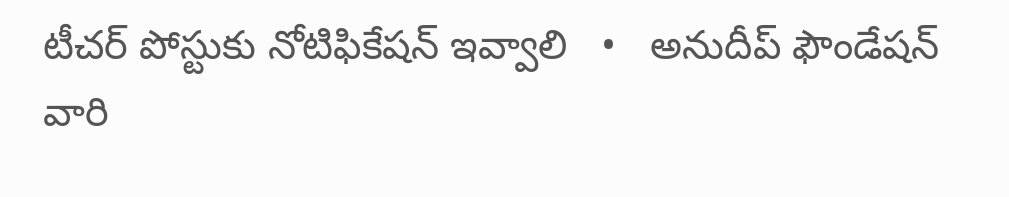టీచర్ పోస్టుకు నోటిఫికేషన్ ఇవ్వాలి   •   అనుదీప్ ఫౌండేషన్ వారి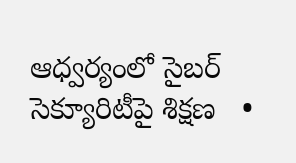ఆధ్వర్యంలో సైబర్ సెక్యూరిటీపై శిక్షణ   •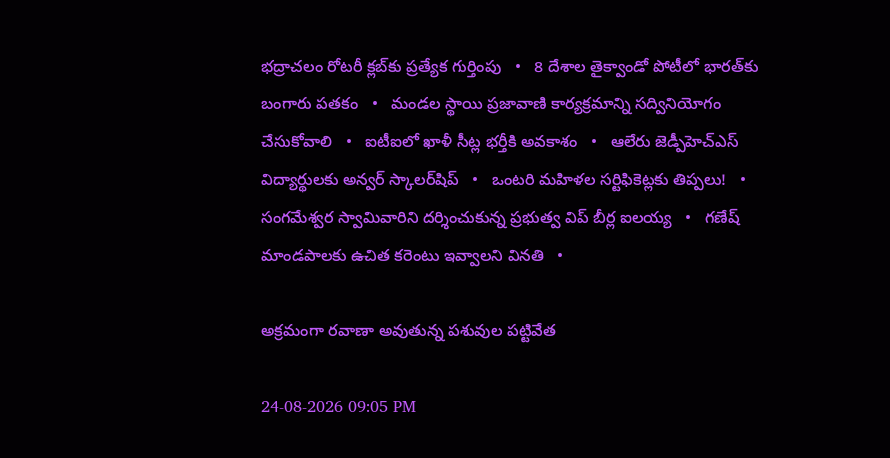భద్రాచలం రోటరీ క్లబ్‌కు ప్రత్యేక గుర్తింపు   •   8 దేశాల తైక్వాండో పోటీలో భారత్‌కు బంగారు పతకం   •   మండల స్థాయి ప్రజావాణి కార్యక్రమాన్ని సద్వినియోగం చేసుకోవాలి   •   ఐటీఐలో ఖాళీ సీట్ల భర్తీకి అవకాశం   •   ఆలేరు జెడ్పీహెచ్‌ఎస్‌ విద్యార్థులకు అన్వర్ స్కాలర్‌షిప్   •   ఒంటరి మహిళల సర్టిఫికెట్లకు తిప్పలు!   •   సంగమేశ్వర స్వామివారిని దర్శించుకున్న ప్రభుత్వ విప్ బీర్ల ఐలయ్య   •   గణేష్ మాండపాలకు ఉచిత కరెంటు ఇవ్వాలని వినతి   •

అక్రమంగా రవాణా అవుతున్న పశువుల పట్టివేత

24-08-2026 09:05 PM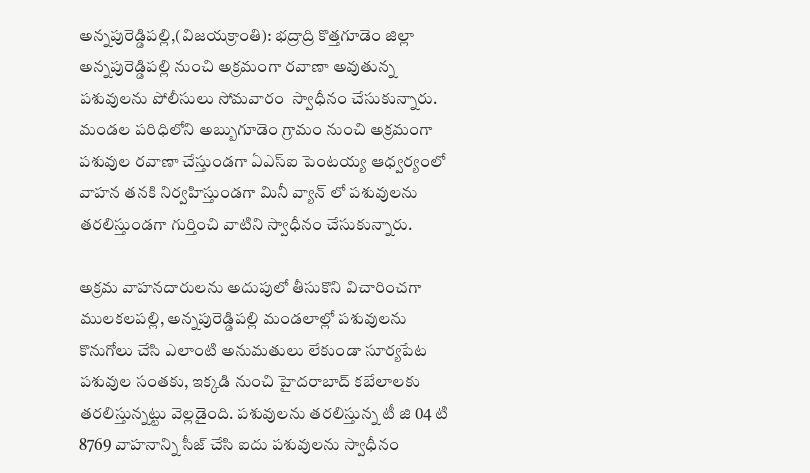అన్నపురెడ్డిపల్లి,(విజయక్రాంతి): భద్రాద్రి కొత్తగూడెం జిల్లా అన్నపురెడ్డిపల్లి నుంచి అక్రమంగా రవాణా అవుతున్న పశువులను పోలీసులు సోమవారం  స్వాధీనం చేసుకున్నారు. మండల పరిధిలోని అబ్బుగూడెం గ్రామం నుంచి అక్రమంగా పశువుల రవాణా చేస్తుండగా ఏఎస్ఐ పెంటయ్య ఆధ్వర్యంలో వాహన తనకి నిర్వహిస్తుండగా మినీ వ్యాన్ లో పశువులను తరలిస్తుండగా గుర్తించి వాటిని స్వాధీనం చేసుకున్నారు.

అక్రమ వాహనదారులను అదుపులో తీసుకొని విచారించగా ములకలపల్లి, అన్నపురెడ్డిపల్లి మండలాల్లో పశువులను కొనుగోలు చేసి ఎలాంటి అనుమతులు లేకుండా సూర్యపేట పశువుల సంతకు, ఇక్కడి నుంచి హైదరాబాద్ కబేలాలకు తరలిస్తున్నట్టు వెల్లడైంది. పశువులను తరలిస్తున్న టీ జి 04 టి 8769 వాహనాన్ని సీజ్ చేసి ఐదు పశువులను స్వాధీనం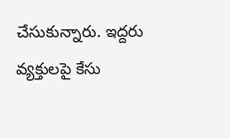చేసుకున్నారు. ఇద్దరు వ్యక్తులపై కేసు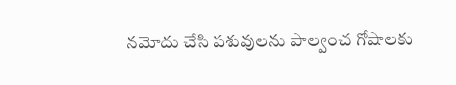నమోదు చేసి పశువులను పాల్వంచ గోషాలకు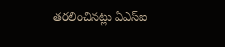తరలించినట్లు ఏఎస్ఐ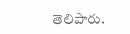తెలిపారు.